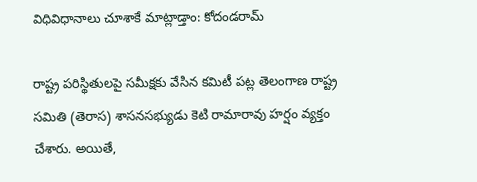విధివిధానాలు చూశాకే మాట్లాడ్తాం: కోదండరామ్

రాష్ట్ర పరిస్థితులపై సమీక్షకు వేసిన కమిటీ పట్ల తెలంగాణ రాష్ట్ర సమితి (తెరాస) శాసనసభ్యుడు కెటి రామారావు హర్షం వ్యక్తం చేశారు. అయితే,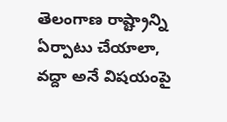తెలంగాణ రాష్ట్రాన్ని ఏర్పాటు చేయాలా, వద్దా అనే విషయంపై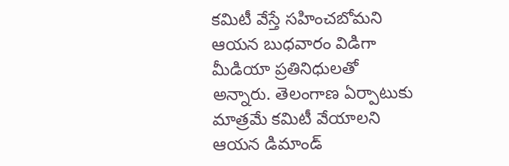కమిటీ వేస్తే సహించబోమని ఆయన బుధవారం విడిగా మీడియా ప్రతినిధులతో అన్నారు. తెలంగాణ ఏర్పాటుకు మాత్రమే కమిటీ వేయాలని ఆయన డిమాండ్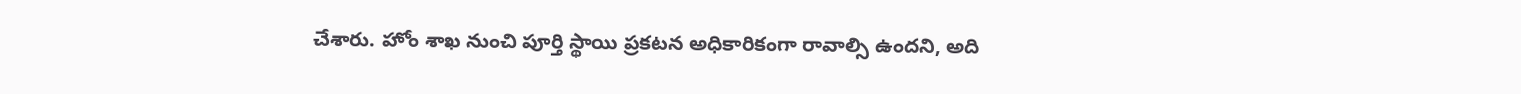చేశారు. హోం శాఖ నుంచి పూర్తి స్థాయి ప్రకటన అధికారికంగా రావాల్సి ఉందని, అది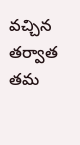వచ్చిన తర్వాత తమ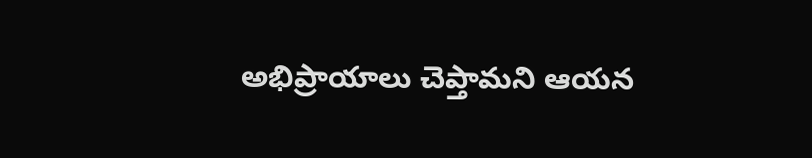అభిప్రాయాలు చెప్తామని ఆయన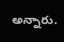అన్నారు.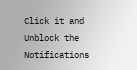Click it and Unblock the Notifications